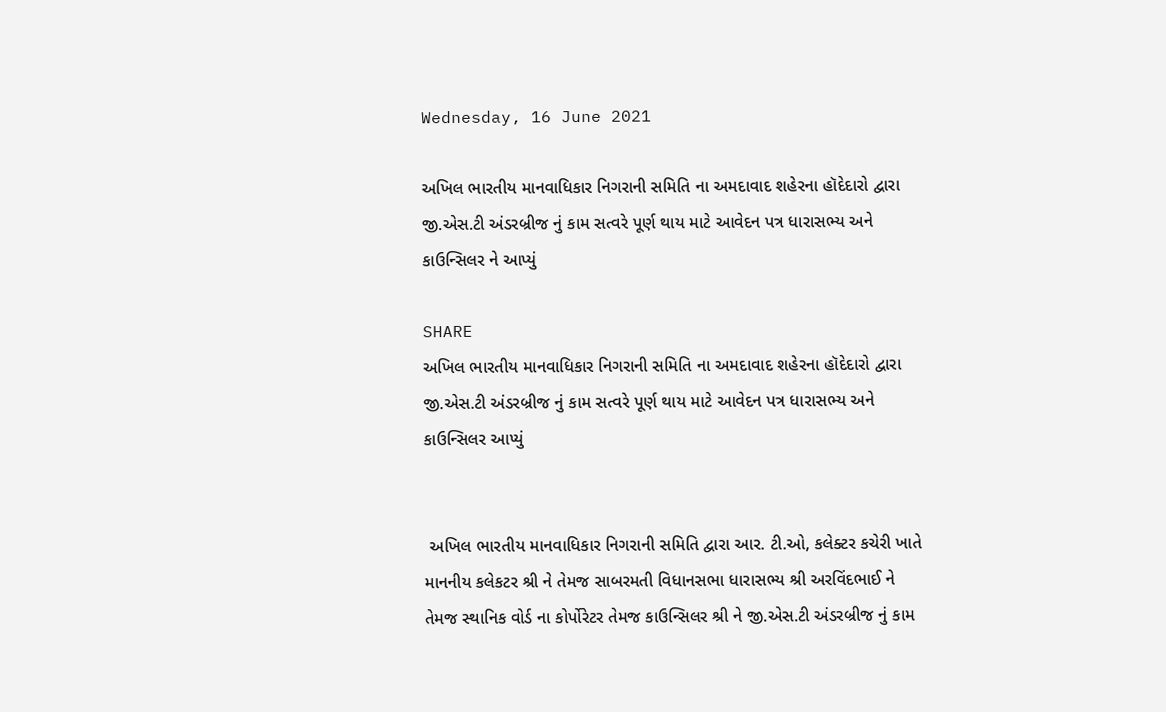Wednesday, 16 June 2021

અખિલ ભારતીય માનવાધિકાર નિગરાની સમિતિ ના અમદાવાદ શહેરના હૉદેદારો દ્વારા જી.એસ.ટી અંડરબ્રીજ નું કામ સત્વરે પૂર્ણ થાય માટે આવેદન પત્ર ધારાસભ્ય અને કાઉન્સિલર ને આપ્યું

SHARE
અખિલ ભારતીય માનવાધિકાર નિગરાની સમિતિ ના અમદાવાદ શહેરના હૉદેદારો દ્વારા જી.એસ.ટી અંડરબ્રીજ નું કામ સત્વરે પૂર્ણ થાય માટે આવેદન પત્ર ધારાસભ્ય અને કાઉન્સિલર આપ્યું


 અખિલ ભારતીય માનવાધિકાર નિગરાની સમિતિ દ્વારા આર. ટી.ઓ, કલેક્ટર કચેરી ખાતે માનનીય કલેકટર શ્રી ને તેમજ સાબરમતી વિધાનસભા ધારાસભ્ય શ્રી અરવિંદભાઈ ને તેમજ સ્થાનિક વોર્ડ ના કોર્પોરેટર તેમજ કાઉન્સિલર શ્રી ને જી.એસ.ટી અંડરબ્રીજ નું કામ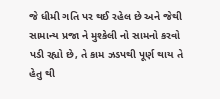જે ધીમી ગતિ પર થઈ રહેલ છે અને જેથી સામાન્ય પ્રજા ને મુશ્કેલી નો સામનો કરવો પડી રહ્યો છે, તે કામ ઝડપથી પૂર્ણ થાય તે હેતુ થી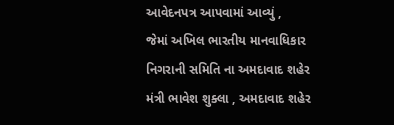આવેદનપત્ર આપવામાં આવ્યું ,
જેમાં અખિલ ભારતીય માનવાધિકાર નિગરાની સમિતિ ના અમદાવાદ શહેર મંત્રી ભાવેશ શુક્લા , અમદાવાદ શહેર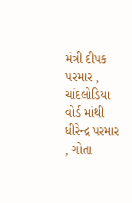મંત્રી દીપક પરમાર , ચાંદલોડિયા વોર્ડ માંથી ધીરેન્દ્ર પરમાર , ગોતા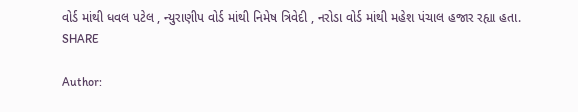વોર્ડ માંથી ધવલ પટેલ , ન્યુરાણીપ વોર્ડ માંથી નિમેષ ત્રિવેદી , નરોડા વોર્ડ માંથી મહેશ પંચાલ હજાર રહ્યા હતા.
SHARE

Author: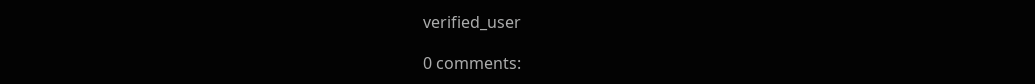verified_user

0 comments: